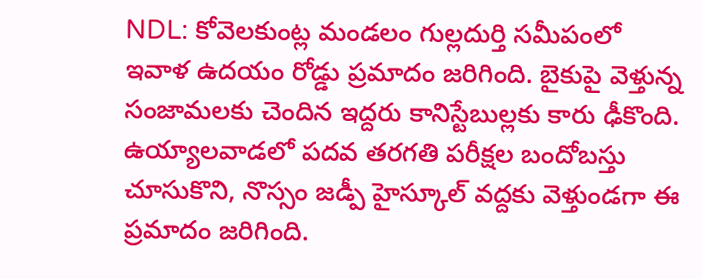NDL: కోవెలకుంట్ల మండలం గుల్లదుర్తి సమీపంలో ఇవాళ ఉదయం రోడ్డు ప్రమాదం జరిగింది. బైకుపై వెళ్తున్న సంజామలకు చెందిన ఇద్దరు కానిస్టేబుల్లకు కారు ఢీకొంది. ఉయ్యాలవాడలో పదవ తరగతి పరీక్షల బందోబస్తు చూసుకొని, నొస్సం జడ్పీ హైస్కూల్ వద్దకు వెళ్తుండగా ఈ ప్రమాదం జరిగింది.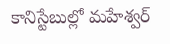కానిస్టేబుల్లో మహేశ్వర్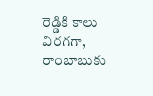రెడ్డికి కాలు విరగగా, రాంబాబుకు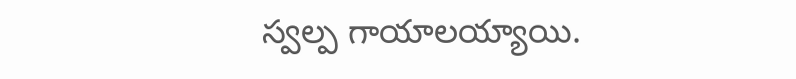స్వల్ప గాయాలయ్యాయి.